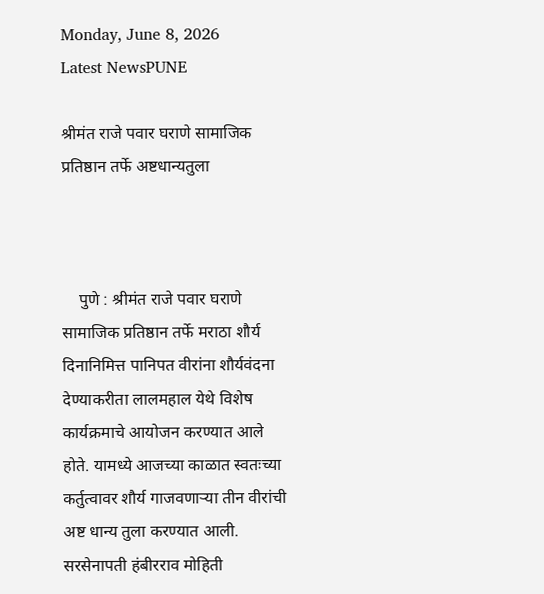Monday, June 8, 2026
Latest NewsPUNE

श्रीमंत राजे पवार घराणे सामाजिक प्रतिष्ठान तर्फे अष्टधान्यतुला



    पुणे : श्रीमंत राजे पवार घराणे सामाजिक प्रतिष्ठान तर्फे मराठा शौर्य दिनानिमित्त पानिपत वीरांना शौर्यवंदना देण्याकरीता लालमहाल येथे विशेष कार्यक्रमाचे आयोजन करण्यात आले होते. यामध्ये आजच्या काळात स्वतःच्या कर्तुत्वावर शौर्य गाजवणाऱ्या तीन वीरांची अष्ट धान्य तुला करण्यात आली. सरसेनापती हंबीरराव मोहिती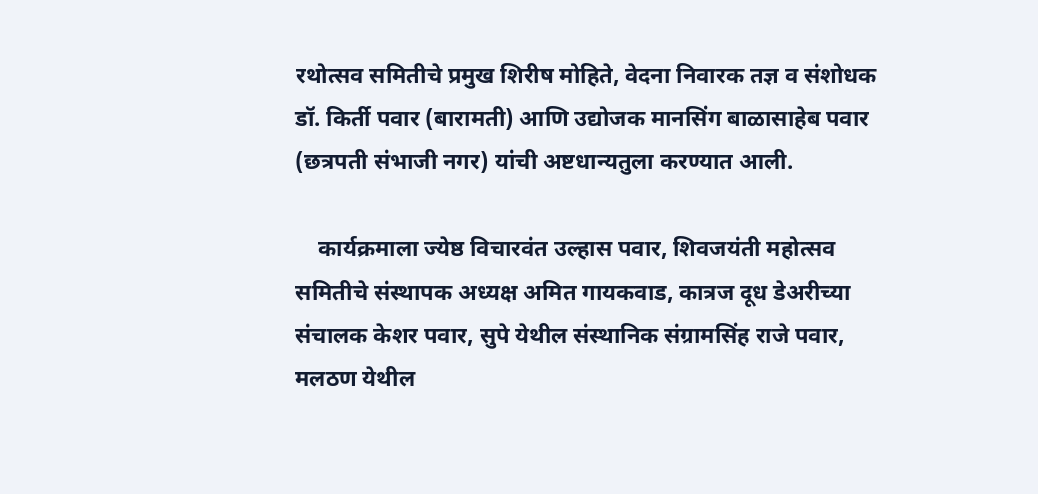रथोत्सव समितीचे प्रमुख शिरीष मोहिते, वेदना निवारक तज्ञ व संशोधक डॉ. किर्ती पवार (बारामती) आणि उद्योजक मानसिंग बाळासाहेब पवार (छत्रपती संभाजी नगर) यांची अष्टधान्यतुला करण्यात आली.

    कार्यक्रमाला ज्येष्ठ विचारवंत उल्हास पवार, शिवजयंती महोत्सव समितीचे संस्थापक अध्यक्ष अमित गायकवाड, कात्रज दूध डेअरीच्या संचालक केशर पवार, सुपे येथील संस्थानिक संग्रामसिंह राजे पवार, मलठण येथील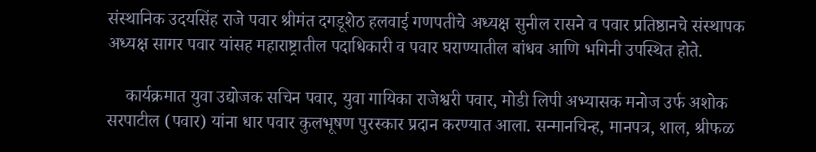संस्थानिक उदयसिंह राजे पवार श्रीमंत दगडूशेठ हलवाई गणपतीचे अध्यक्ष सुनील रासने व पवार प्रतिष्ठानचे संस्थापक अध्यक्ष सागर पवार यांसह महाराष्ट्रातील पदाधिकारी व पवार घराण्यातील बांधव आणि भगिनी उपस्थित होते.

    कार्यक्रमात युवा उद्योजक सचिन पवार, युवा गायिका राजेश्वरी पवार, मोडी लिपी अभ्यासक मनोज उर्फ अशोक सरपाटील (पवार) यांना धार पवार कुलभूषण पुरस्कार प्रदान करण्यात आला. सन्मानचिन्ह, मानपत्र, शाल, श्रीफळ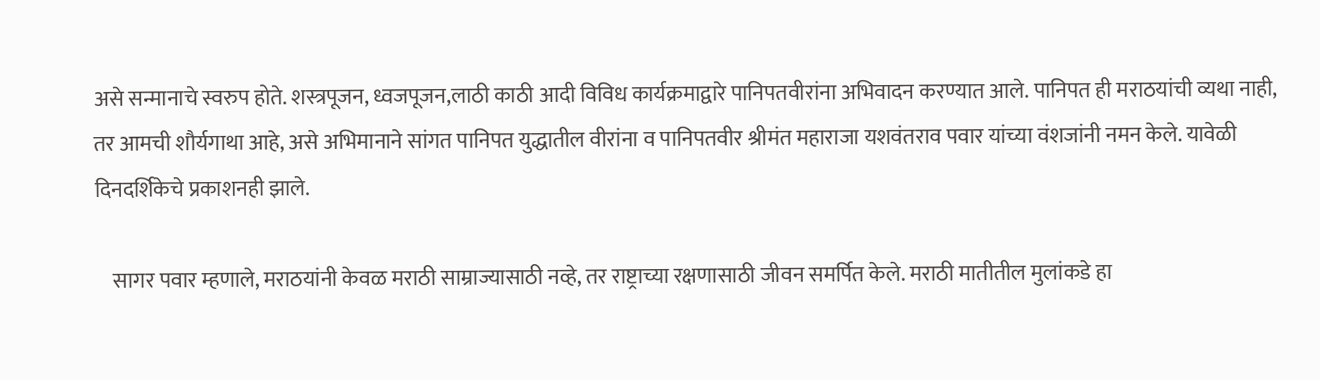असे सन्मानाचे स्वरुप होते. शस्त्रपूजन, ध्वजपूजन,लाठी काठी आदी विविध कार्यक्रमाद्वारे पानिपतवीरांना अभिवादन करण्यात आले. पानिपत ही मराठयांची व्यथा नाही, तर आमची शौर्यगाथा आहे, असे अभिमानाने सांगत पानिपत युद्धातील वीरांना व पानिपतवीर श्रीमंत महाराजा यशवंतराव पवार यांच्या वंशजांनी नमन केले. यावेळी दिनदर्शिकेचे प्रकाशनही झाले.

    सागर पवार म्हणाले, मराठयांनी केवळ मराठी साम्राज्यासाठी नव्हे, तर राष्ट्राच्या रक्षणासाठी जीवन समर्पित केले. मराठी मातीतील मुलांकडे हा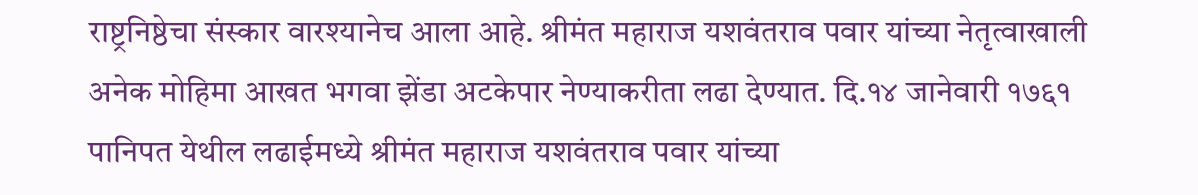राष्ट्रनिष्ठेचा संस्कार वारश्यानेच आला आहे. श्रीमंत महाराज यशवंतराव पवार यांच्या नेतृत्वाखाली अनेक मोहिमा आखत भगवा झेंडा अटकेपार नेण्याकरीता लढा देण्यात. दि.१४ जानेवारी १७६१ पानिपत येथील लढाईमध्ये श्रीमंत महाराज यशवंतराव पवार यांच्या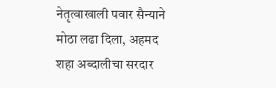नेतृत्वाखाली पवार सैन्याने मोठा लढा दिला, अहमद शहा अब्दालीचा सरदार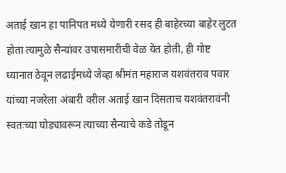अताई खान हा पानिपत मध्ये येणारी रसद ही बाहेरच्या बाहेर लुटत होता त्यामुळे सैन्यांवर उपासमारीची वेळ येत होती, ही गोष्ट ध्यानात ठेवून लढाईमध्ये जेव्हा श्रीमंत महाराज यशवंतराव पवार यांच्या नजरेला अंबारी वरील अताई खान दिसताच यशवंतरावंनी स्वतःच्या घोड्यावरून त्याच्या सैन्याचे कडे तोडून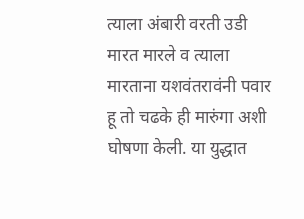त्याला अंबारी वरती उडी मारत मारले व त्याला मारताना यशवंतरावंनी पवार हू तो चढके ही मारुंगा अशी घोषणा केली. या युद्धात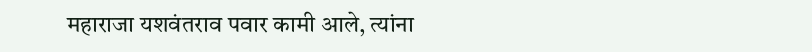महाराजा यशवंतराव पवार कामी आले, त्यांना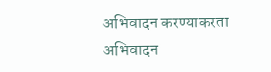अभिवादन करण्याकरता अभिवादन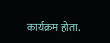कार्यक्रम होता.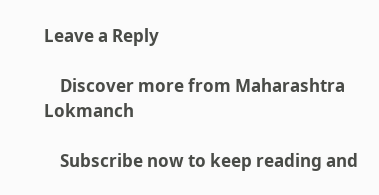Leave a Reply

    Discover more from Maharashtra Lokmanch

    Subscribe now to keep reading and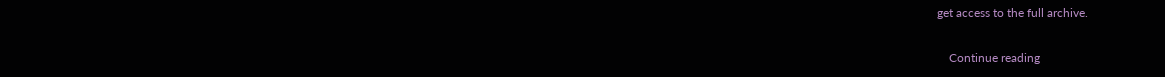get access to the full archive.

    Continue reading